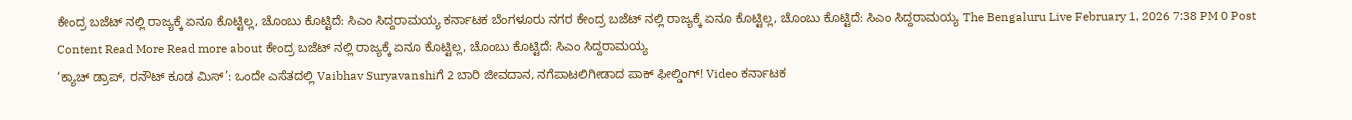ಕೇಂದ್ರ ಬಜೆಟ್ ನಲ್ಲಿ ರಾಜ್ಯಕ್ಕೆ ಏನೂ ಕೊಟ್ಟಿಲ್ಲ, ಚೊಂಬು ಕೊಟ್ಟಿದೆ: ಸಿಎಂ ಸಿದ್ದರಾಮಯ್ಯ ಕರ್ನಾಟಕ ಬೆಂಗಳೂರು ನಗರ ಕೇಂದ್ರ ಬಜೆಟ್ ನಲ್ಲಿ ರಾಜ್ಯಕ್ಕೆ ಏನೂ ಕೊಟ್ಟಿಲ್ಲ, ಚೊಂಬು ಕೊಟ್ಟಿದೆ: ಸಿಎಂ ಸಿದ್ದರಾಮಯ್ಯ The Bengaluru Live February 1, 2026 7:38 PM 0 Post Content Read More Read more about ಕೇಂದ್ರ ಬಜೆಟ್ ನಲ್ಲಿ ರಾಜ್ಯಕ್ಕೆ ಏನೂ ಕೊಟ್ಟಿಲ್ಲ, ಚೊಂಬು ಕೊಟ್ಟಿದೆ: ಸಿಎಂ ಸಿದ್ದರಾಮಯ್ಯ
‘ಕ್ಯಾಚ್ ಡ್ರಾಪ್, ರನೌಟ್ ಕೂಡ ಮಿಸ್’: ಒಂದೇ ಎಸೆತದಲ್ಲಿ Vaibhav Suryavanshiಗೆ 2 ಬಾರಿ ಜೀವದಾನ, ನಗೆಪಾಟಲಿಗೀಡಾದ ಪಾಕ್ ಫೀಲ್ಡಿಂಗ್! Video ಕರ್ನಾಟಕ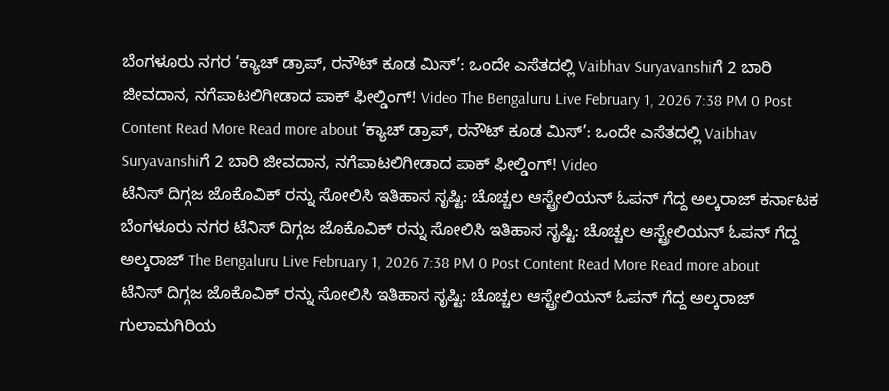ಬೆಂಗಳೂರು ನಗರ ‘ಕ್ಯಾಚ್ ಡ್ರಾಪ್, ರನೌಟ್ ಕೂಡ ಮಿಸ್’: ಒಂದೇ ಎಸೆತದಲ್ಲಿ Vaibhav Suryavanshiಗೆ 2 ಬಾರಿ ಜೀವದಾನ, ನಗೆಪಾಟಲಿಗೀಡಾದ ಪಾಕ್ ಫೀಲ್ಡಿಂಗ್! Video The Bengaluru Live February 1, 2026 7:38 PM 0 Post Content Read More Read more about ‘ಕ್ಯಾಚ್ ಡ್ರಾಪ್, ರನೌಟ್ ಕೂಡ ಮಿಸ್’: ಒಂದೇ ಎಸೆತದಲ್ಲಿ Vaibhav Suryavanshiಗೆ 2 ಬಾರಿ ಜೀವದಾನ, ನಗೆಪಾಟಲಿಗೀಡಾದ ಪಾಕ್ ಫೀಲ್ಡಿಂಗ್! Video
ಟೆನಿಸ್ ದಿಗ್ಗಜ ಜೊಕೊವಿಕ್ ರನ್ನು ಸೋಲಿಸಿ ಇತಿಹಾಸ ಸೃಷ್ಟಿ: ಚೊಚ್ಚಲ ಆಸ್ಟ್ರೇಲಿಯನ್ ಓಪನ್ ಗೆದ್ದ ಅಲ್ಕರಾಜ್ ಕರ್ನಾಟಕ ಬೆಂಗಳೂರು ನಗರ ಟೆನಿಸ್ ದಿಗ್ಗಜ ಜೊಕೊವಿಕ್ ರನ್ನು ಸೋಲಿಸಿ ಇತಿಹಾಸ ಸೃಷ್ಟಿ: ಚೊಚ್ಚಲ ಆಸ್ಟ್ರೇಲಿಯನ್ ಓಪನ್ ಗೆದ್ದ ಅಲ್ಕರಾಜ್ The Bengaluru Live February 1, 2026 7:38 PM 0 Post Content Read More Read more about ಟೆನಿಸ್ ದಿಗ್ಗಜ ಜೊಕೊವಿಕ್ ರನ್ನು ಸೋಲಿಸಿ ಇತಿಹಾಸ ಸೃಷ್ಟಿ: ಚೊಚ್ಚಲ ಆಸ್ಟ್ರೇಲಿಯನ್ ಓಪನ್ ಗೆದ್ದ ಅಲ್ಕರಾಜ್
ಗುಲಾಮಗಿರಿಯ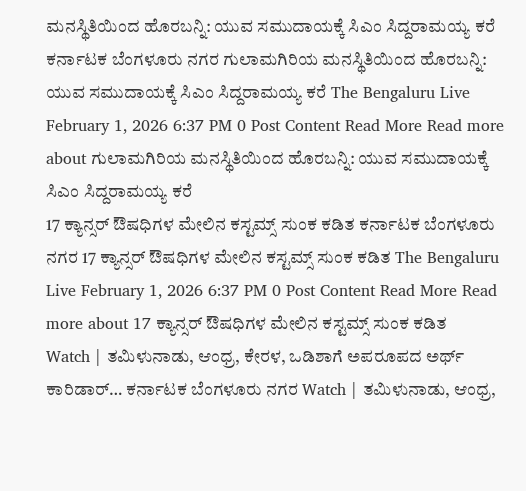ಮನಸ್ಥಿತಿಯಿಂದ ಹೊರಬನ್ನಿ: ಯುವ ಸಮುದಾಯಕ್ಕೆ ಸಿಎಂ ಸಿದ್ದರಾಮಯ್ಯ ಕರೆ ಕರ್ನಾಟಕ ಬೆಂಗಳೂರು ನಗರ ಗುಲಾಮಗಿರಿಯ ಮನಸ್ಥಿತಿಯಿಂದ ಹೊರಬನ್ನಿ: ಯುವ ಸಮುದಾಯಕ್ಕೆ ಸಿಎಂ ಸಿದ್ದರಾಮಯ್ಯ ಕರೆ The Bengaluru Live February 1, 2026 6:37 PM 0 Post Content Read More Read more about ಗುಲಾಮಗಿರಿಯ ಮನಸ್ಥಿತಿಯಿಂದ ಹೊರಬನ್ನಿ: ಯುವ ಸಮುದಾಯಕ್ಕೆ ಸಿಎಂ ಸಿದ್ದರಾಮಯ್ಯ ಕರೆ
17 ಕ್ಯಾನ್ಸರ್ ಔಷಧಿಗಳ ಮೇಲಿನ ಕಸ್ಟಮ್ಸ್ ಸುಂಕ ಕಡಿತ ಕರ್ನಾಟಕ ಬೆಂಗಳೂರು ನಗರ 17 ಕ್ಯಾನ್ಸರ್ ಔಷಧಿಗಳ ಮೇಲಿನ ಕಸ್ಟಮ್ಸ್ ಸುಂಕ ಕಡಿತ The Bengaluru Live February 1, 2026 6:37 PM 0 Post Content Read More Read more about 17 ಕ್ಯಾನ್ಸರ್ ಔಷಧಿಗಳ ಮೇಲಿನ ಕಸ್ಟಮ್ಸ್ ಸುಂಕ ಕಡಿತ
Watch | ತಮಿಳುನಾಡು, ಆಂಧ್ರ, ಕೇರಳ, ಒಡಿಶಾಗೆ ಅಪರೂಪದ ಅರ್ಥ್ ಕಾರಿಡಾರ್… ಕರ್ನಾಟಕ ಬೆಂಗಳೂರು ನಗರ Watch | ತಮಿಳುನಾಡು, ಆಂಧ್ರ,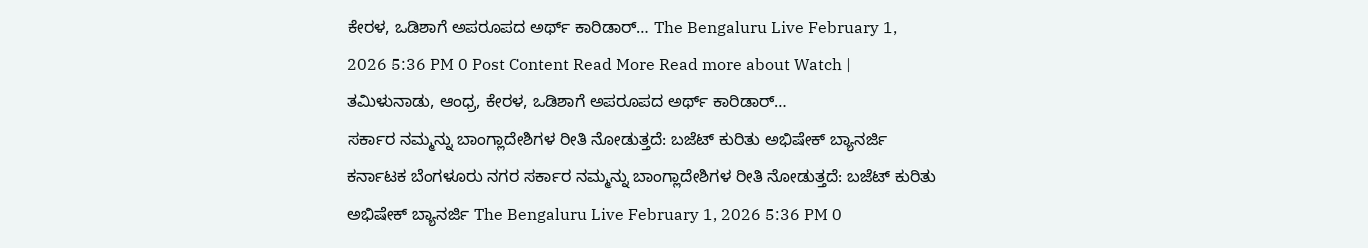ಕೇರಳ, ಒಡಿಶಾಗೆ ಅಪರೂಪದ ಅರ್ಥ್ ಕಾರಿಡಾರ್… The Bengaluru Live February 1, 2026 5:36 PM 0 Post Content Read More Read more about Watch | ತಮಿಳುನಾಡು, ಆಂಧ್ರ, ಕೇರಳ, ಒಡಿಶಾಗೆ ಅಪರೂಪದ ಅರ್ಥ್ ಕಾರಿಡಾರ್…
ಸರ್ಕಾರ ನಮ್ಮನ್ನು ಬಾಂಗ್ಲಾದೇಶಿಗಳ ರೀತಿ ನೋಡುತ್ತದೆ: ಬಜೆಟ್ ಕುರಿತು ಅಭಿಷೇಕ್ ಬ್ಯಾನರ್ಜಿ ಕರ್ನಾಟಕ ಬೆಂಗಳೂರು ನಗರ ಸರ್ಕಾರ ನಮ್ಮನ್ನು ಬಾಂಗ್ಲಾದೇಶಿಗಳ ರೀತಿ ನೋಡುತ್ತದೆ: ಬಜೆಟ್ ಕುರಿತು ಅಭಿಷೇಕ್ ಬ್ಯಾನರ್ಜಿ The Bengaluru Live February 1, 2026 5:36 PM 0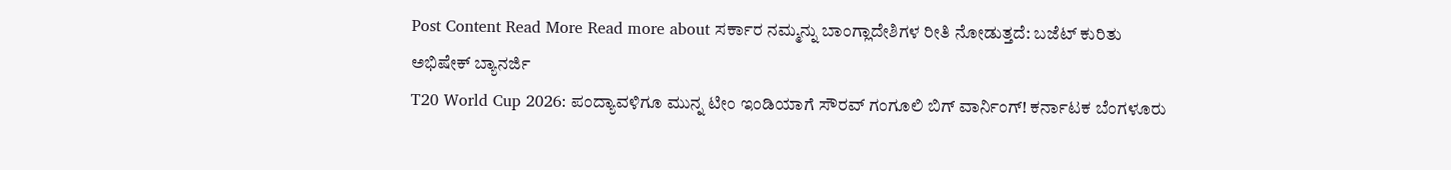Post Content Read More Read more about ಸರ್ಕಾರ ನಮ್ಮನ್ನು ಬಾಂಗ್ಲಾದೇಶಿಗಳ ರೀತಿ ನೋಡುತ್ತದೆ: ಬಜೆಟ್ ಕುರಿತು ಅಭಿಷೇಕ್ ಬ್ಯಾನರ್ಜಿ
T20 World Cup 2026: ಪಂದ್ಯಾವಳಿಗೂ ಮುನ್ನ ಟೀಂ ಇಂಡಿಯಾಗೆ ಸೌರವ್ ಗಂಗೂಲಿ ಬಿಗ್ ವಾರ್ನಿಂಗ್! ಕರ್ನಾಟಕ ಬೆಂಗಳೂರು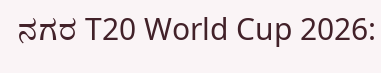ನಗರ T20 World Cup 2026: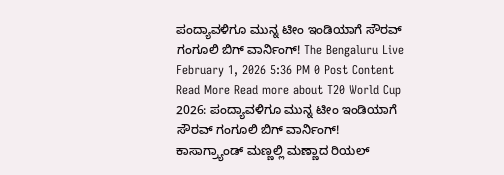ಪಂದ್ಯಾವಳಿಗೂ ಮುನ್ನ ಟೀಂ ಇಂಡಿಯಾಗೆ ಸೌರವ್ ಗಂಗೂಲಿ ಬಿಗ್ ವಾರ್ನಿಂಗ್! The Bengaluru Live February 1, 2026 5:36 PM 0 Post Content Read More Read more about T20 World Cup 2026: ಪಂದ್ಯಾವಳಿಗೂ ಮುನ್ನ ಟೀಂ ಇಂಡಿಯಾಗೆ ಸೌರವ್ ಗಂಗೂಲಿ ಬಿಗ್ ವಾರ್ನಿಂಗ್!
ಕಾಸಾಗ್ರ್ಯಾಂಡ್ ಮಣ್ಣಲ್ಲಿ ಮಣ್ಣಾದ ರಿಯಲ್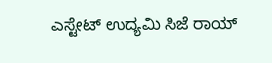ಎಸ್ಟೇಟ್ ಉದ್ಯಮಿ ಸಿಜೆ ರಾಯ್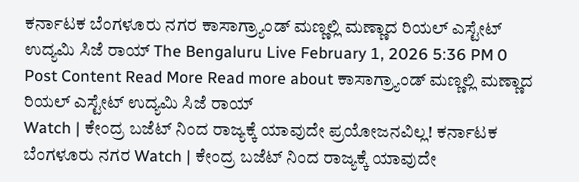ಕರ್ನಾಟಕ ಬೆಂಗಳೂರು ನಗರ ಕಾಸಾಗ್ರ್ಯಾಂಡ್ ಮಣ್ಣಲ್ಲಿ ಮಣ್ಣಾದ ರಿಯಲ್ ಎಸ್ಟೇಟ್ ಉದ್ಯಮಿ ಸಿಜೆ ರಾಯ್ The Bengaluru Live February 1, 2026 5:36 PM 0 Post Content Read More Read more about ಕಾಸಾಗ್ರ್ಯಾಂಡ್ ಮಣ್ಣಲ್ಲಿ ಮಣ್ಣಾದ ರಿಯಲ್ ಎಸ್ಟೇಟ್ ಉದ್ಯಮಿ ಸಿಜೆ ರಾಯ್
Watch | ಕೇಂದ್ರ ಬಜೆಟ್ ನಿಂದ ರಾಜ್ಯಕ್ಕೆ ಯಾವುದೇ ಪ್ರಯೋಜನವಿಲ್ಲ! ಕರ್ನಾಟಕ ಬೆಂಗಳೂರು ನಗರ Watch | ಕೇಂದ್ರ ಬಜೆಟ್ ನಿಂದ ರಾಜ್ಯಕ್ಕೆ ಯಾವುದೇ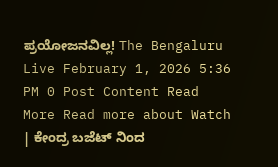ಪ್ರಯೋಜನವಿಲ್ಲ! The Bengaluru Live February 1, 2026 5:36 PM 0 Post Content Read More Read more about Watch | ಕೇಂದ್ರ ಬಜೆಟ್ ನಿಂದ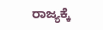ರಾಜ್ಯಕ್ಕೆ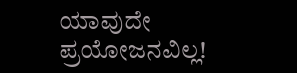ಯಾವುದೇ ಪ್ರಯೋಜನವಿಲ್ಲ!